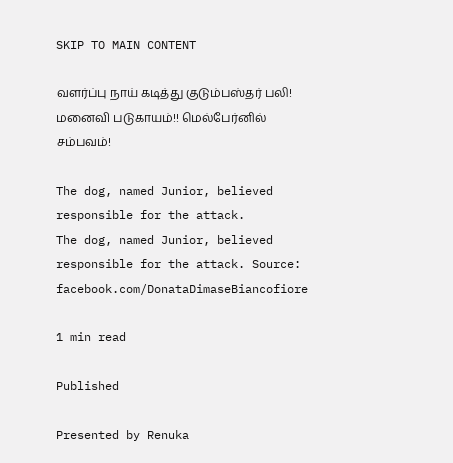SKIP TO MAIN CONTENT

வளர்ப்பு நாய் கடித்து குடும்பஸ்தர் பலி! மனைவி படுகாயம்!! மெல்பேர்னில் சம்பவம்!

The dog, named Junior, believed responsible for the attack.
The dog, named Junior, believed responsible for the attack. Source: facebook.com/DonataDimaseBiancofiore

1 min read

Published

Presented by Renuka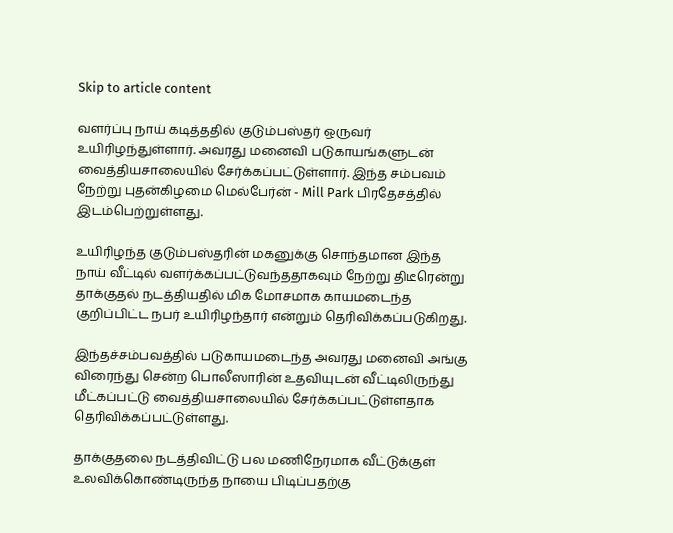Skip to article content

வளர்ப்பு நாய் கடித்ததில் குடும்பஸ்தர் ஒருவர் உயிரிழந்துள்ளார். அவரது மனைவி படுகாயங்களுடன் வைத்தியசாலையில் சேர்க்கப்பட்டுள்ளார். இந்த சம்பவம் நேற்று புதன்கிழமை மெல்பேர்ன் - Mill Park பிரதேசத்தில் இடம்பெற்றுள்ளது.

உயிரிழந்த குடும்பஸ்தரின் மகனுக்கு சொந்தமான இந்த நாய் வீட்டில் வளர்க்கப்பட்டுவந்ததாகவும் நேற்று திடீரென்று தாக்குதல் நடத்தியதில் மிக மோசமாக காயமடைந்த குறிப்பிட்ட நபர் உயிரிழந்தார் என்றும் தெரிவிக்கப்படுகிறது.

இந்தச்சம்பவத்தில் படுகாயமடைந்த அவரது மனைவி அங்கு விரைந்து சென்ற பொலீஸாரின் உதவியுடன் வீட்டிலிருந்து மீட்கப்பட்டு வைத்தியசாலையில் சேர்க்கப்பட்டுள்ளதாக தெரிவிக்கப்பட்டுள்ளது.

தாக்குதலை நடத்திவிட்டு பல மணிநேரமாக வீட்டுக்குள் உலவிக்கொண்டிருந்த நாயை பிடிப்பதற்கு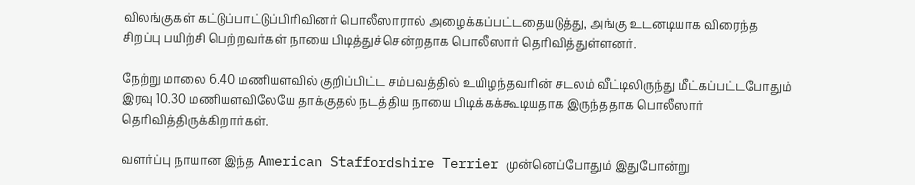விலங்குகள் கட்டுப்பாட்டுப்பிரிவினர் பொலீஸாரால் அழைக்கப்பட்டதையடுத்து, அங்கு உடனடியாக விரைந்த சிறப்பு பயிற்சி பெற்றவர்கள் நாயை பிடித்துச்சென்றதாக பொலீஸார் தெரிவித்துள்ளனர்.

நேற்று மாலை 6.40 மணியளவில் குறிப்பிட்ட சம்பவத்தில் உயிழந்தவரின் சடலம் வீட்டிலிருந்து மீட்கப்பட்டபோதும் இரவு 10.30 மணியளவிலேயே தாக்குதல் நடத்திய நாயை பிடிக்கக்கூடியதாக இருந்ததாக பொலீஸார் தெரிவித்திருக்கிறார்கள்.

வளர்ப்பு நாயான இந்த American Staffordshire Terrier முன்னெப்போதும் இதுபோன்று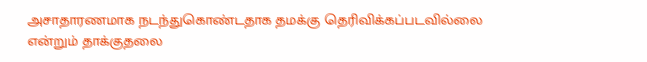அசாதாரணமாக நடந்துகொண்டதாக தமக்கு தெரிவிக்கப்படவில்லை என்றும் தாக்குதலை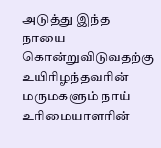அடுத்து இந்த நாயை கொன்றுவிடுவதற்கு உயிரிழந்தவரின் மருமகளும் நாய் உரிமையாளரின்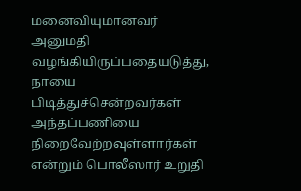மனைவியுமானவர் அனுமதி வழங்கியிருப்பதையடுத்து, நாயை பிடித்துச்சென்றவர்கள் அந்தப்பணியை நிறைவேற்றவுள்ளார்கள் என்றும் பொலீஸார் உறுதி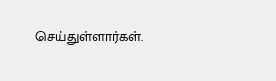செய்துள்ளார்கள்.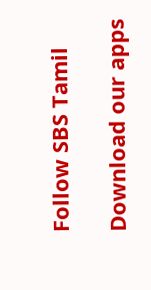Follow SBS Tamil

Download our apps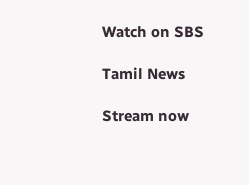Watch on SBS

Tamil News

Stream now